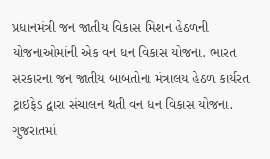પ્રધાનમંત્રી જન જાતીય વિકાસ મિશન હેઠળની યોજનાઓમાંની એક વન ધન વિકાસ યોજના. ભારત સરકારના જન જાતીય બાબતોના મંત્રાલય હેઠળ કાર્યરત ટ્રાઇફેડ દ્વારા સંચાલન થતી વન ધન વિકાસ યોજના. ગુજરાતમાં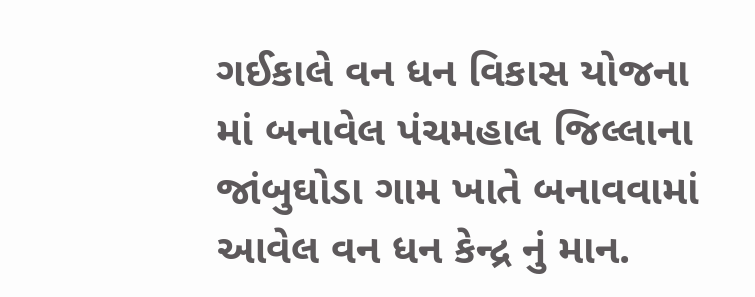ગઈકાલે વન ધન વિકાસ યોજના માં બનાવેલ પંચમહાલ જિલ્લાના જાંબુઘોડા ગામ ખાતે બનાવવામાં આવેલ વન ધન કેન્દ્ર નું માન.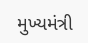મુખ્યમંત્રી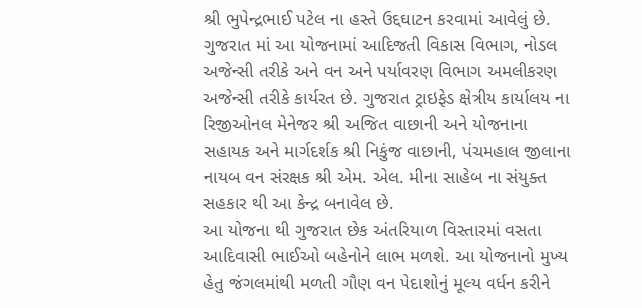શ્રી ભુપેન્દ્રભાઈ પટેલ ના હસ્તે ઉદ્દઘાટન કરવામાં આવેલું છે. ગુજરાત માં આ યોજનામાં આદિજતી વિકાસ વિભાગ, નોડલ અજેન્સી તરીકે અને વન અને પર્યાવરણ વિભાગ અમલીકરણ અજેન્સી તરીકે કાર્યરત છે. ગુજરાત ટ્રાઇફેડ ક્ષેત્રીય કાર્યાલય ના રિજીઓનલ મેનેજર શ્રી અજિત વાછાની અને યોજનાના સહાયક અને માર્ગદર્શક શ્રી નિકુંજ વાછાની, પંચમહાલ જીલાના નાયબ વન સંરક્ષક શ્રી એમ. એલ. મીના સાહેબ ના સંયુક્ત સહકાર થી આ કેન્દ્ર બનાવેલ છે.
આ યોજના થી ગુજરાત છેક અંતરિયાળ વિસ્તારમાં વસતા આદિવાસી ભાઈઓ બહેનોને લાભ મળશે. આ યોજનાનો મુખ્ય હેતુ જંગલમાંથી મળતી ગૌણ વન પેદાશોનું મૂલ્ય વર્ધન કરીને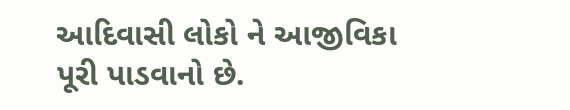આદિવાસી લોકો ને આજીવિકા પૂરી પાડવાનો છે.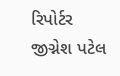રિપોર્ટર જીગ્નેશ પટેલ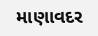માણાવદર